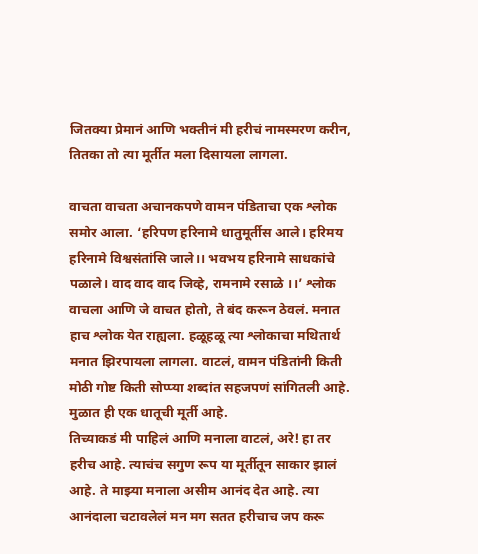जितक्या प्रेमानं आणि भक्तीनं मी हरीचं नामस्मरण करीन, तितका तो त्या मूर्तीत मला दिसायला लागला.

वाचता वाचता अचानकपणे वामन पंडिताचा एक श्लोक समोर आला. ‘हरिपण हरिनामे धातुमूर्तीस आले। हरिमय हरिनामे विश्वसंतांसि जाले।। भवभय हरिनामे साधकांचे पळाले। वाद वाद वाद जिव्हे, रामनामे रसाळे ।।’ श्लोक वाचला आणि जे वाचत होतो, ते बंद करून ठेवलं. मनात हाच श्लोक येत राह्यला. हळूहळू त्या श्लोकाचा मथितार्थ मनात झिरपायला लागला. वाटलं, वामन पंडितांनी किती मोठी गोष्ट किती सोप्प्या शब्दांत सहजपणं सांगितली आहे. मुळात ही एक धातूची मूर्ती आहे.
तिच्याकडं मी पाहिलं आणि मनाला वाटलं, अरे! हा तर हरीच आहे. त्याचंच सगुण रूप या मूर्तीतून साकार झालं आहे. ते माझ्या मनाला असीम आनंद देत आहे. त्या आनंदाला चटावलेलं मन मग सतत हरीचाच जप करू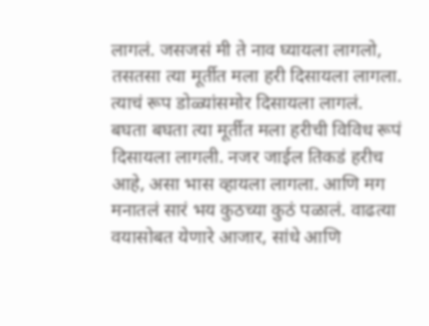लागलं. जसजसं मी ते नाव घ्यायला लागलो, तसतसा त्या मूर्तीत मला हरी दिसायला लागला. त्याचं रूप डोळ्यांसमोर दिसायला लागलं.
बघता बघता त्या मूर्तीत मला हरीची विविध रूपं दिसायला लागली. नजर जाईल तिकडं हरीच आहे, असा भास व्हायला लागला. आणि मग मनातलं सारं भय कुठच्या कुठं पळालं. वाढत्या वयासोबत येणारे आजार, सांधे आणि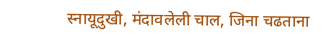स्नायूदुखी, मंदावलेली चाल, जिना चढताना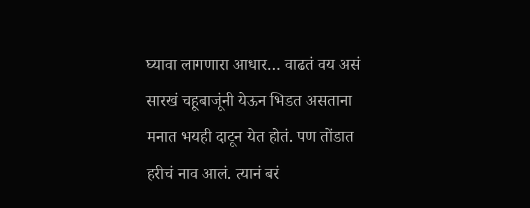घ्यावा लागणारा आधार… वाढतं वय असं सारखं चहूबाजूंनी येऊन भिडत असताना मनात भयही दाटून येत होतं. पण तोंडात हरीचं नाव आलं. त्यानं बरं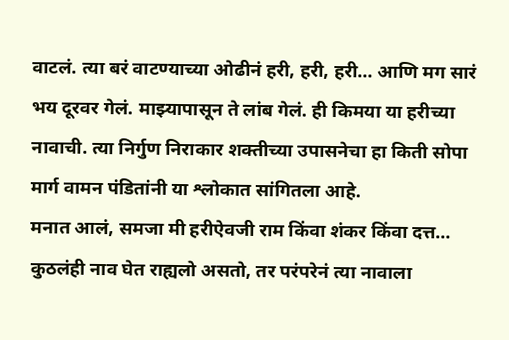वाटलं. त्या बरं वाटण्याच्या ओढीनं हरी, हरी, हरी… आणि मग सारं भय दूरवर गेलं. माझ्यापासून ते लांब गेलं. ही किमया या हरीच्या नावाची. त्या निर्गुण निराकार शक्तीच्या उपासनेचा हा किती सोपा मार्ग वामन पंडितांनी या श्लोकात सांगितला आहे.
मनात आलं, समजा मी हरीऐवजी राम किंवा शंकर किंवा दत्त… कुठलंही नाव घेत राह्यलो असतो, तर परंपरेनं त्या नावाला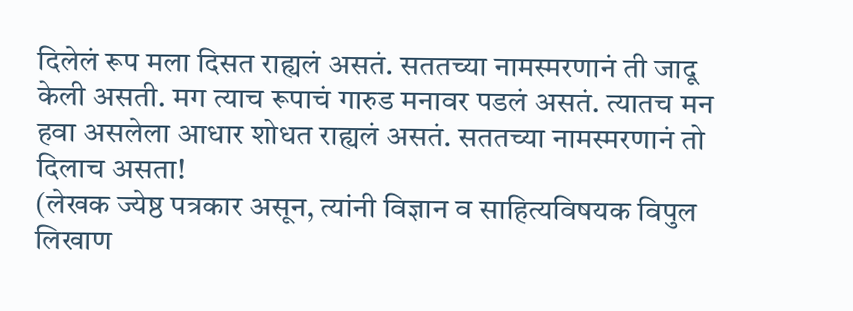दिलेलं रूप मला दिसत राह्यलं असतं. सततच्या नामस्मरणानं ती जादू केली असती. मग त्याच रूपाचं गारुड मनावर पडलं असतं. त्यातच मन हवा असलेला आधार शोधत राह्यलं असतं. सततच्या नामस्मरणानं तो दिलाच असता!
(लेखक ज्येष्ठ पत्रकार असून, त्यांनी विज्ञान व साहित्यविषयक विपुल लिखाण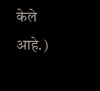केले आहे.)